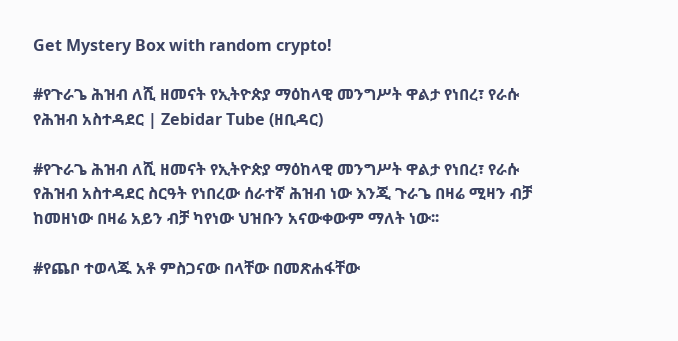Get Mystery Box with random crypto!

#የጉራጌ ሕዝብ ለሺ ዘመናት የኢትዮጵያ ማዕከላዊ መንግሥት ዋልታ የነበረ፣ የራሱ የሕዝብ አስተዳደር | Zebidar Tube (ዘቢዳር)

#የጉራጌ ሕዝብ ለሺ ዘመናት የኢትዮጵያ ማዕከላዊ መንግሥት ዋልታ የነበረ፣ የራሱ የሕዝብ አስተዳደር ስርዓት የነበረው ሰራተኛ ሕዝብ ነው እንጂ ጉራጌ በዛሬ ሚዛን ብቻ ከመዘነው በዛሬ አይን ብቻ ካየነው ህዝቡን አናውቀውም ማለት ነው፡፡

#የጨቦ ተወላጁ አቶ ምስጋናው በላቸው በመጽሐፋቸው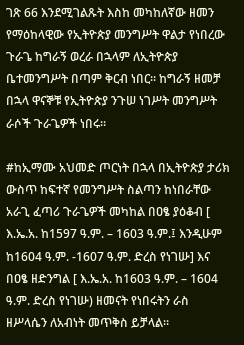ገጽ 66 እንደሚገልጹት እስከ መካከለኛው ዘመን የማዕከላዊው የኢትዮጵያ መንግሥት ዋልታ የነበረው ጉራጌ ከግራኝ ወረራ በኋላም ለኢትዮጵያ ቤተመንግሥት በጣም ቅርብ ነበር። ከግራኝ ዘመቻ በኋላ ዋናኞቹ የኢትዮጵያ ንጉሠ ነገሥት መንግሥት ራሶች ጉራጌዎች ነበሩ።

#ከኢማሙ አህመድ ጦርነት በኋላ በኢትዮጵያ ታሪክ ውስጥ ከፍተኛ የመንግሥት ስልጣን ከነበራቸው አራጊ ፈጣሪ ጉራጌዎች መካከል በዐፄ ያዕቆብ [ እ.ኤ.አ. ከ1597 ዓ.ም. – 1603 ዓ.ም.፤ እንዲሁም ከ1604 ዓ.ም. -1607 ዓ.ም. ድረስ የነገሡ] እና በዐፄ ዘድንግል [ እ.ኤ.አ. ከ1603 ዓ.ም. – 1604 ዓ.ም. ድረስ የነገሡ) ዘመናት የነበሩትን ራስ ዘሥላሴን ለአብነት መጥቅስ ይቻላል።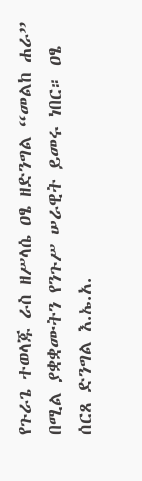የጉራጌ ተወላጁ ራስ ዘሥላሴ ዐፄ ዘድንግል “መልከ ሐራ” በሚል ያቋቋሙትን የንጉሥ ሠራዊት ይመሩ ነበር። ዐፄ ሰርጸ ድንግል እ.ኤ.አ.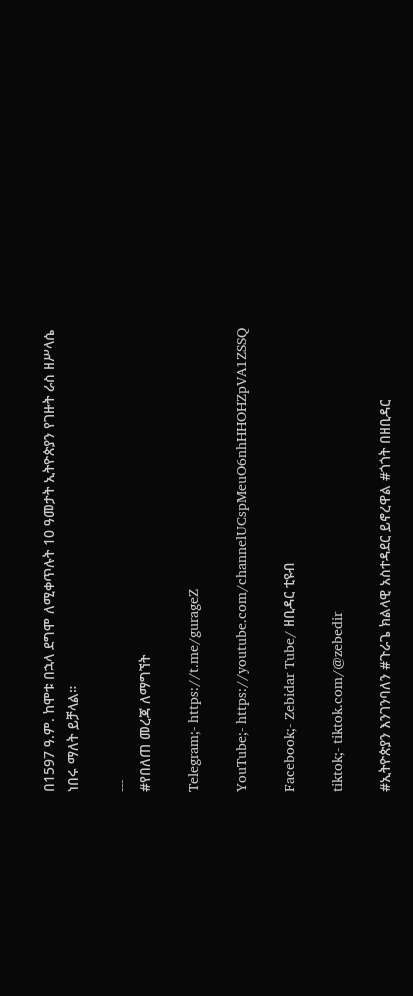በ1597 ዓ.ም. ከሞቱ በኋላ ደግሞ ለሚቀጥሉት 10 ዓመታት ኢትዮጵያን የገዙት ራስ ዘሥላሴ ነበሩ ማለት ይቻላል።

---
#የበለጠ መረጃ ለማግኘት

Telegram;- https://t.me/gurageZ

YouTube;- https://youtube.com/channelUCspMeuO6nhHHOHZpVA1ZSSQ

Facebook;- Zebidar Tube/ ዘቢዳር ቲዩብ

tiktok;- tiktok.com/@zebedir

#ኢትዮጵያን እንገንባለን #ጉራጌ ክልላዊ አስተዳደር ይኖረዋል #ጎጎት በዘቢዳር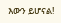እውን ይሆናል!